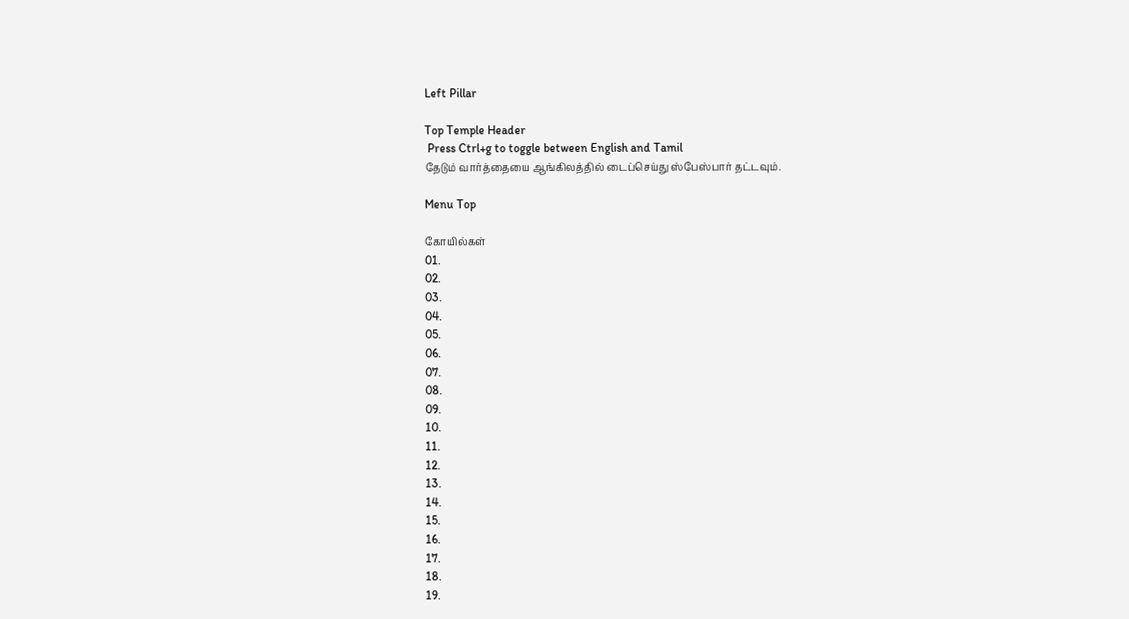Left Pillar

Top Temple Header
 Press Ctrl+g to toggle between English and Tamil
தேடும் வார்த்தையை ஆங்கிலத்தில் டைப்செய்து ஸ்பேஸ்பார் தட்டவும்.

Menu Top

கோயில்கள்
01.
02.
03.
04.
05.
06.
07.
08.
09.
10.
11.
12.
13.
14.
15.
16.
17.
18.
19.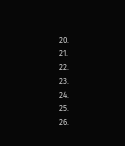20.
21.
22.
23.
24.
25.
26.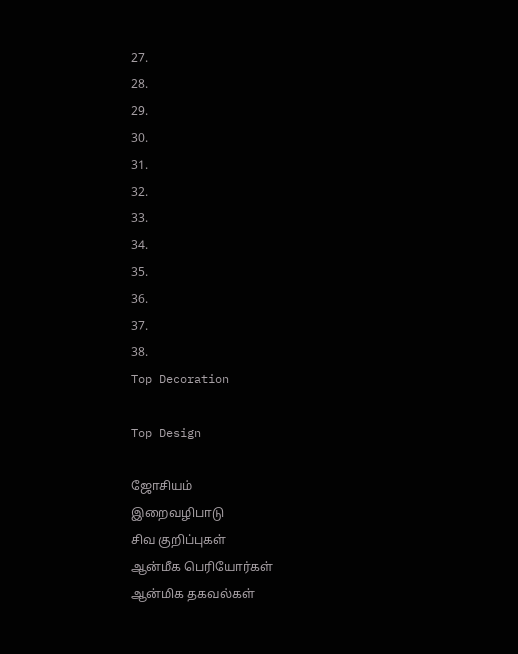27.
28.
29.
30.
31.
32.
33.
34.
35.
36.
37.
38.
Top Decoration

Top Design

ஜோசியம்
இறைவழிபாடு
சிவ குறிப்புகள்
ஆன்மீக பெரியோர்கள்
ஆன்மிக தகவல்கள்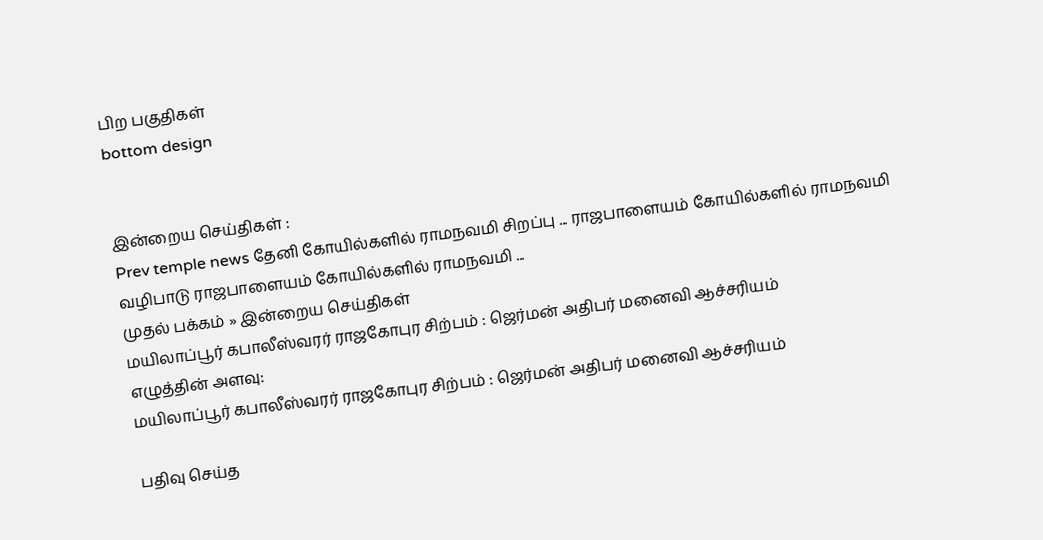பிற பகுதிகள்
bottom design


இன்றைய செய்திகள் :
Prev temple news தேனி கோயில்களில் ராமநவமி சிறப்பு ... ராஜபாளையம் கோயில்களில் ராமநவமி வழிபாடு ராஜபாளையம் கோயில்களில் ராமநவமி ...
முதல் பக்கம் » இன்றைய செய்திகள்
மயிலாப்பூர் கபாலீஸ்வரர் ராஜகோபுர சிற்பம் : ஜெர்மன் அதிபர் மனைவி ஆச்சரியம்
எழுத்தின் அளவு:
மயிலாப்பூர் கபாலீஸ்வரர் ராஜகோபுர சிற்பம் : ஜெர்மன் அதிபர் மனைவி ஆச்சரியம்

பதிவு செய்த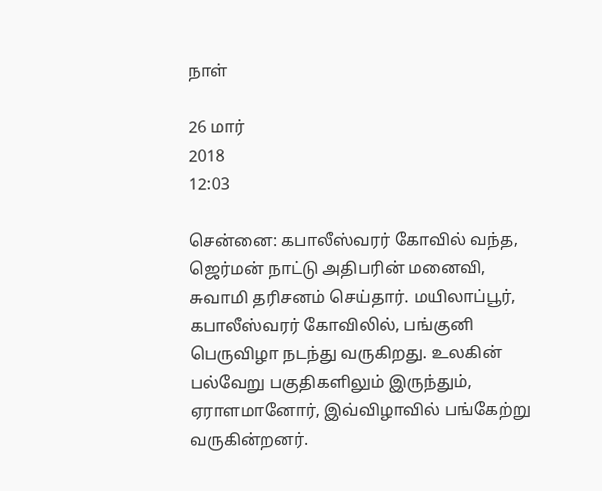நாள்

26 மார்
2018
12:03

சென்னை: கபாலீஸ்வரர் கோவில் வந்த, ஜெர்மன் நாட்டு அதிபரின் மனைவி, சுவாமி தரிசனம் செய்தார். மயிலாப்பூர், கபாலீஸ்வரர் கோவிலில், பங்குனி பெருவிழா நடந்து வருகிறது. உலகின் பல்வேறு பகுதிகளிலும் இருந்தும், ஏராளமானோர், இவ்விழாவில் பங்கேற்று வருகின்றனர்.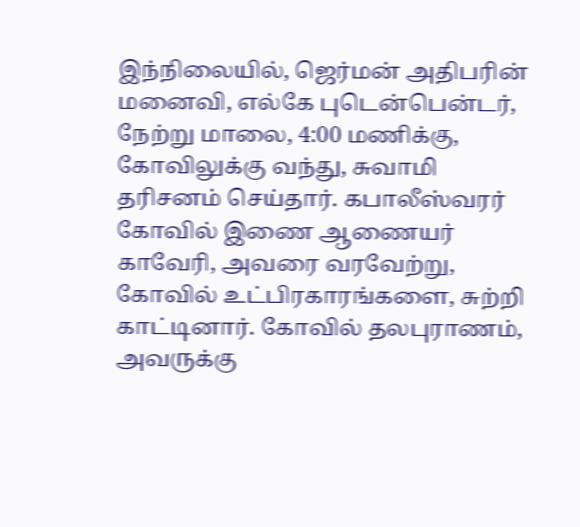இந்நிலையில், ஜெர்மன் அதிபரின் மனைவி, எல்கே புடென்பென்டர், நேற்று மாலை, 4:00 மணிக்கு, கோவிலுக்கு வந்து, சுவாமி தரிசனம் செய்தார். கபாலீஸ்வரர் கோவில் இணை ஆணையர் காவேரி, அவரை வரவேற்று, கோவில் உட்பிரகாரங்களை, சுற்றி காட்டினார். கோவில் தலபுராணம், அவருக்கு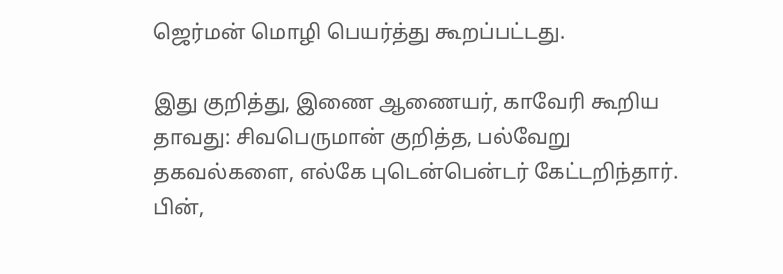ஜெர்மன் மொழி பெயர்த்து கூறப்பட்டது.

இது குறித்து, இணை ஆணையர், காவேரி கூறிய தாவது: சிவபெருமான் குறித்த, பல்வேறு தகவல்களை, எல்கே புடென்பென்டர் கேட்டறிந்தார். பின்,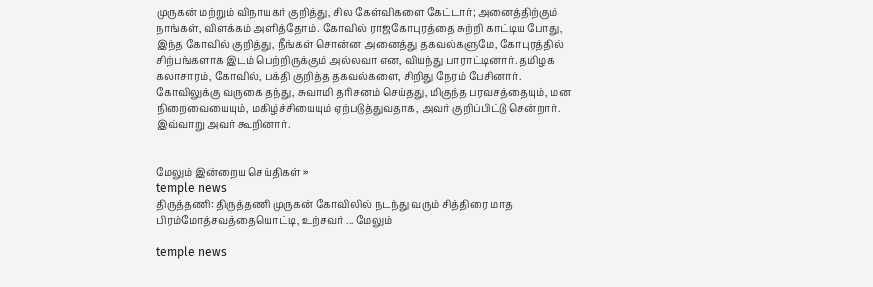முருகன் மற்றும் விநாயகர் குறித்து, சில கேள்விகளை கேட்டார்; அனைத்திற்கும் நாங்கள், விளக்கம் அளித்தோம். கோவில் ராஜகோபுரத்தை சுற்றி காட்டிய போது, இந்த கோவில் குறித்து, நீங்கள் சொன்ன அனைத்து தகவல்களுமே, கோபுரத்தில் சிற்பங்களாக இடம் பெற்றிருக்கும் அல்லவா என, வியந்து பாராட்டினார். தமிழக கலாசாரம், கோவில், பக்தி குறித்த தகவல்களை, சிறிது நேரம் பேசினார். கோவிலுக்கு வருகை தந்து, சுவாமி தரிசனம் செய்தது, மிகுந்த பரவசத்தையும், மன நிறைவையையும், மகிழ்ச்சியையும் ஏற்படுத்துவதாக, அவர் குறிப்பிட்டு சென்றார். இவ்வாறு அவர் கூறினார்.


மேலும் இன்றைய செய்திகள் »
temple news
திருத்தணி: திருத்தணி முருகன் கோவிலில் நடந்து வரும் சித்திரை மாத பிரம்மோத்சவத்தையொட்டி, உற்சவர் ... மேலும்

temple news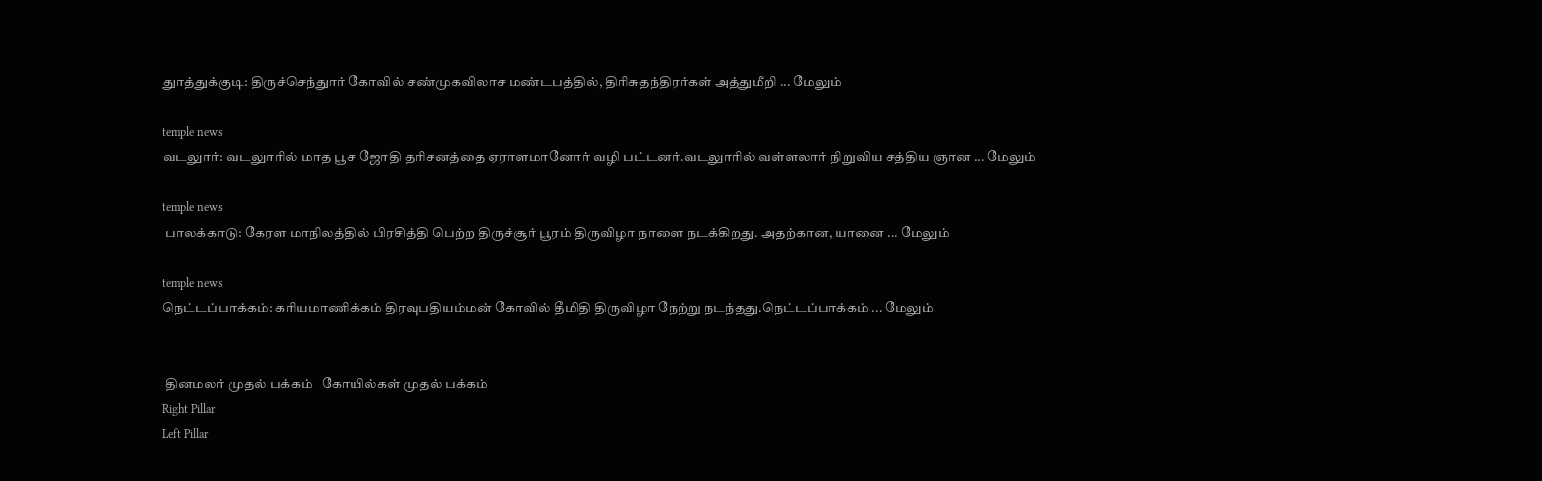துாத்துக்குடி: திருச்செந்துார் கோவில் சண்முகவிலாச மண்டபத்தில், திரிசுதந்திரர்கள் அத்துமீறி ... மேலும்

temple news
வடலுார்: வடலுாரில் மாத பூச ஜோதி தரிசனத்தை ஏராளமானோர் வழி பட்டனர்.வடலுாரில் வள்ளலார் நிறுவிய சத்திய ஞான ... மேலும்

temple news
 பாலக்காடு: கேரள மாநிலத்தில் பிரசித்தி பெற்ற திருச்சூர் பூரம் திருவிழா நாளை நடக்கிறது. அதற்கான, யானை ... மேலும்

temple news
நெட்டப்பாக்கம்: கரியமாணிக்கம் திரவுபதியம்மன் கோவில் தீமிதி திருவிழா நேற்று நடந்தது.நெட்டப்பாக்கம் ... மேலும்


 தினமலர் முதல் பக்கம்   கோயில்கள் முதல் பக்கம்
Right Pillar
Left Pillar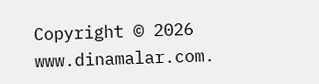Copyright © 2026 www.dinamalar.com.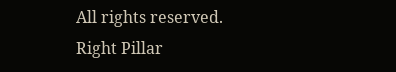All rights reserved.
Right Pillar